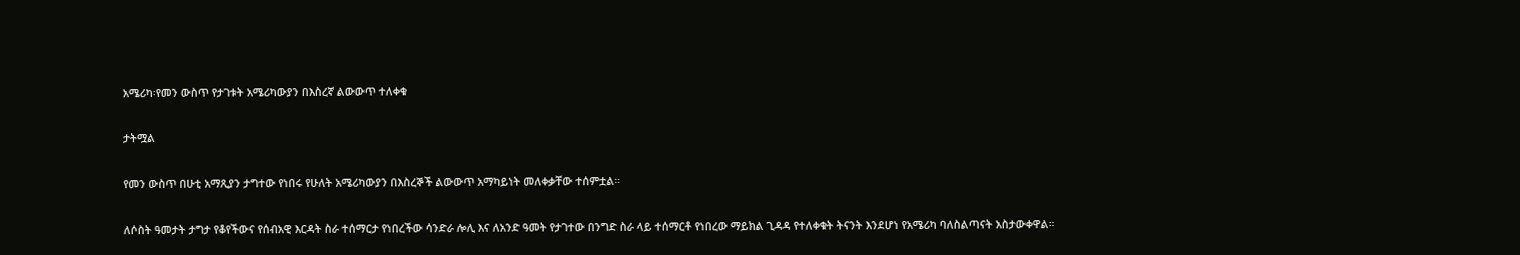አሜሪካ፡የመን ውስጥ የታገቱት አሜሪካውያን በእስረኛ ልውውጥ ተለቀቁ

ታትሟል

የመን ውስጥ በሁቲ አማጺያን ታግተው የነበሩ የሁለት አሜሪካውያን በእስረኞች ልውውጥ አማካይነት መለቀቃቸው ተሰምቷል።

ለሶስት ዓመታት ታግታ የቆየችውና የሰብአዊ እርዳት ስራ ተሰማርታ የነበረችው ሳንድራ ሎሊ እና ለአንድ ዓመት የታገተው በንግድ ስራ ላይ ተሰማርቶ የነበረው ማይክል ጊዳዳ የተለቀቁት ትናንት እንደሆነ የአሜሪካ ባለስልጣናት አስታውቀዋል።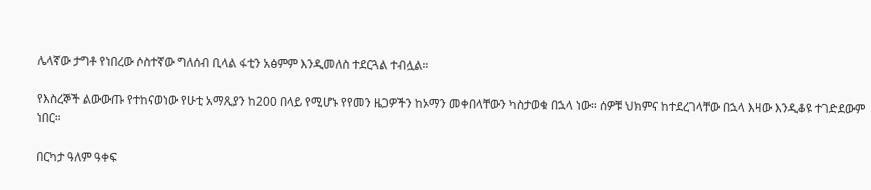ሌላኛው ታግቶ የነበረው ሶስተኛው ግለሰብ ቢላል ፋቲን አፅምም እንዲመለስ ተደርጓል ተብሏል።

የእስረኞች ልውውጡ የተከናወነው የሁቲ አማጺያን ከ200 በላይ የሚሆኑ የየመን ዜጋዎችን ከኦማን መቀበላቸውን ካስታወቁ በኋላ ነው። ሰዎቹ ህክምና ከተደረገላቸው በኋላ እዛው እንዲቆዩ ተገድደውም ነበር።

በርካታ ዓለም ዓቀፍ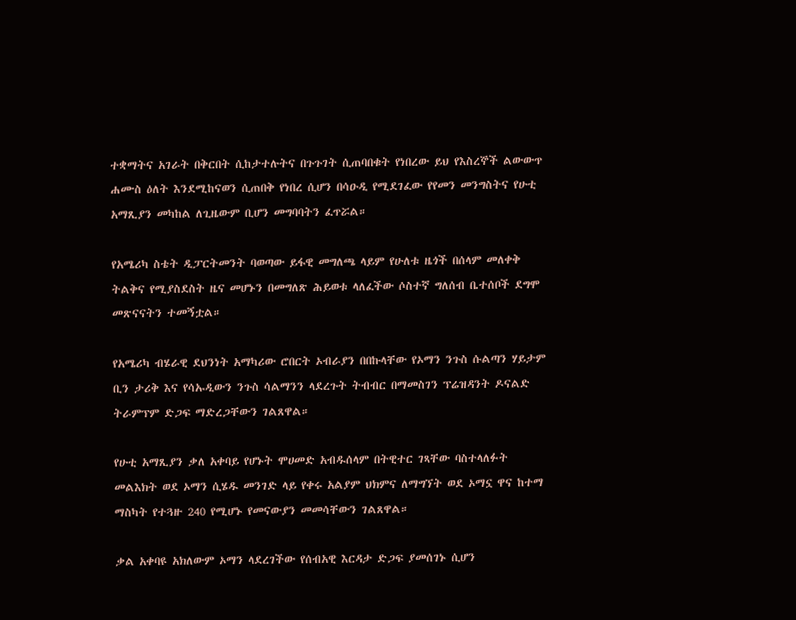ተቋማትና አገራት በቅርበት ሲከታተሉትና በጉጉገት ሲጠባበቁት የነበረው ይህ የእስረኞች ልውውጥ ሐሙስ ዕለት እንደሚከናወን ሲጠበቅ የነበረ ሲሆን በሳዑዲ የሚደገፈው የየመን መንግስትና የሁቲ አማጺያን መካከል ለጊዜውም ቢሆን መግባባትን ፈጥሯል።

የአሜሪካ ስቴት ዲፓርትመንት ባወጣው ይፋዊ መግለጫ ላይም የሁለቱ ዜጎች በሰላም መለቀቅ ትልቅና የሚያስደስት ዜና መሆኑን በመግለጽ ሕይወቱ ላለፈችው ሶስተኛ ግለሰብ ቤተሰቦች ደግሞ መጽናናትን ተመኝቷል።

የአሜሪካ ብሄራዊ ደህንነት አማካሪው ሮበርት ኦብራያን በበኩላቸው የኦማን ንጉስ ሱልጣን ሃይታም ቢን ታሪቅ እና የሳኡዲውን ንጉስ ሳልማንን ላደረጉት ትብብር በማመስገን ፕሬዝዳንት ዶናልድ ትራምፕም ድጋፍ ማድረጋቸውን ገልጸዋል።

የሁቲ አማጺያን ቃለ አቀባይ የሆኑት ሞሀመድ አብዱሰላም በትዊተር ገጻቸው ባስተላለፉት መልእክት ወደ ኦማን ሲሄዱ መንገድ ላይ የቀሩ አልያም ህክምና ለማግኘት ወደ ኦማኗ ዋና ከተማ ማስካት የተጓዙ 240 የሚሆኑ የመናውያን መመሳቸውን ገልጸዋል።

ቃል አቀባዩ አክለውም ኦማን ላደረገችው የሰብአዊ እርዳታ ድጋፍ ያመሰገኑ ሲሆን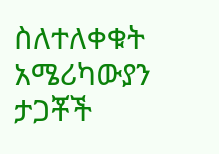ስለተለቀቁት አሜሪካውያን ታጋቾች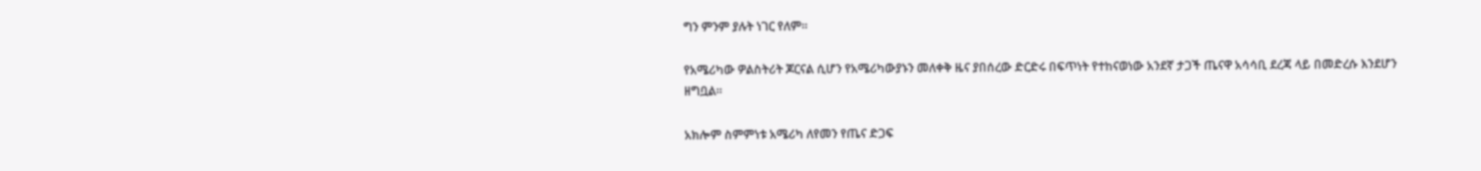ግን ምንም ያሉት ነገር የለም።

የአሜሪካው ዎልስትሪት ጆርናል ሲሆን የአሜሪካውያኑን መለቀቅ ዜና ያበሰረው ድርድሩ በፍጥነት የተከናወነው አንደኛ ታጋች ጤናዋ አሳሳቢ ደረጃ ላይ በመድረሱ እንደሆን ዘግቧል።

አክሎም ስምምነቱ አሜሪካ ለየመን የጤና ድጋፍ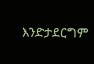እንድታደርግም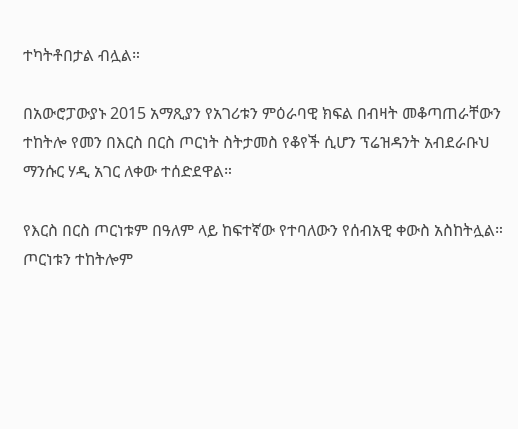ተካትቶበታል ብሏል።

በአውሮፓውያኑ 2015 አማጺያን የአገሪቱን ምዕራባዊ ክፍል በብዛት መቆጣጠራቸውን ተከትሎ የመን በእርስ በርስ ጦርነት ስትታመስ የቆየች ሲሆን ፕሬዝዳንት አብደራቡህ ማንሱር ሃዲ አገር ለቀው ተሰድደዋል።

የእርስ በርስ ጦርነቱም በዓለም ላይ ከፍተኛው የተባለውን የሰብአዊ ቀውስ አስከትሏል። ጦርነቱን ተከትሎም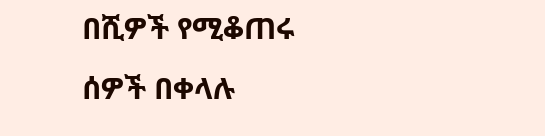በሺዎች የሚቆጠሩ ሰዎች በቀላሉ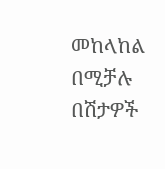መከላከል በሚቻሉ በሽታዎች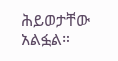ሕይወታቸው አልፏል።